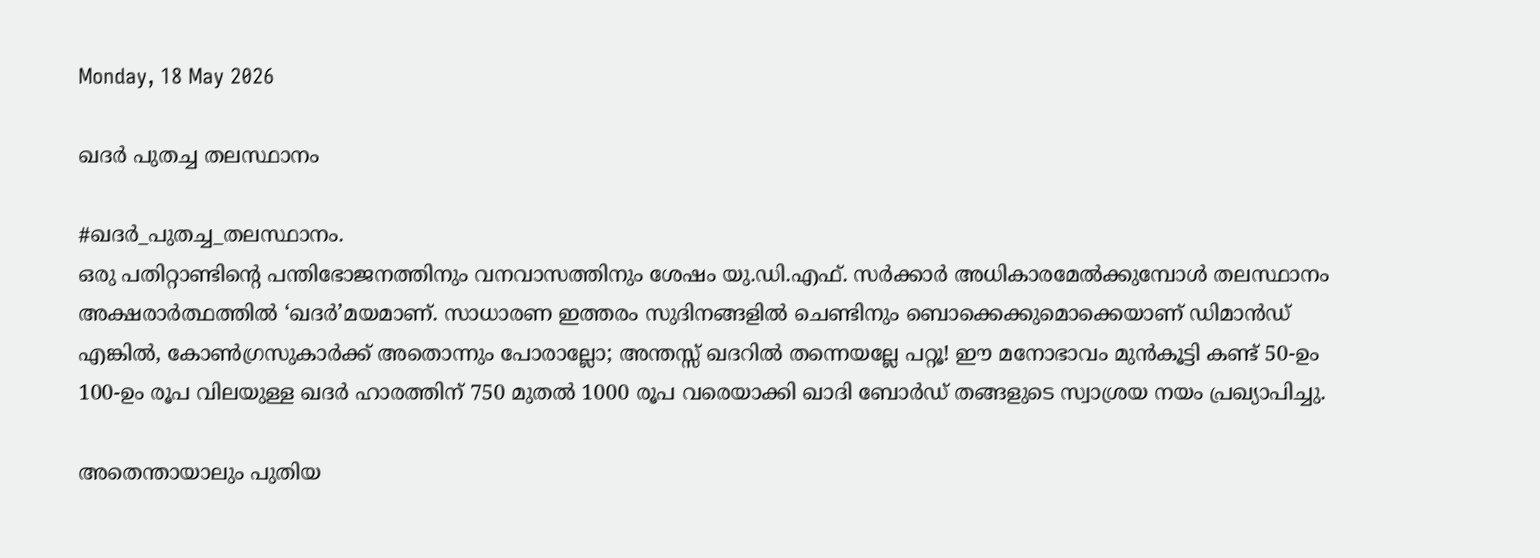Monday, 18 May 2026

ഖദർ പുതച്ച തലസ്ഥാനം

#ഖദർ_പുതച്ച_തലസ്ഥാനം.
ഒരു പതിറ്റാണ്ടിന്റെ പന്തിഭോജനത്തിനും വനവാസത്തിനും ശേഷം യു.ഡി.എഫ്. സർക്കാർ അധികാരമേൽക്കുമ്പോൾ തലസ്ഥാനം അക്ഷരാർത്ഥത്തിൽ ‘ഖദർ’മയമാണ്. സാധാരണ ഇത്തരം സുദിനങ്ങളിൽ ചെണ്ടിനും ബൊക്കെക്കുമൊക്കെയാണ് ഡിമാൻഡ് എങ്കിൽ, കോൺഗ്രസുകാർക്ക് അതൊന്നും പോരാല്ലോ; അന്തസ്സ് ഖദറിൽ തന്നെയല്ലേ പറ്റൂ! ഈ മനോഭാവം മുൻകൂട്ടി കണ്ട് 50-ഉം 100-ഉം രൂപ വിലയുള്ള ഖദർ ഹാരത്തിന് 750 മുതൽ 1000 രൂപ വരെയാക്കി ഖാദി ബോർഡ് തങ്ങളുടെ സ്വാശ്രയ നയം പ്രഖ്യാപിച്ചു.

അതെന്തായാലും പുതിയ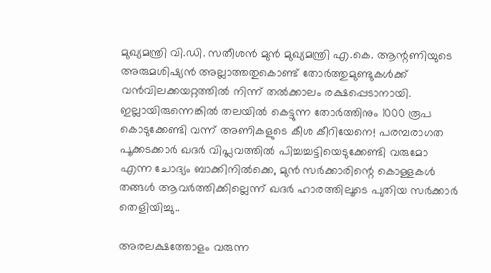മുഖ്യമന്ത്രി വി.ഡി. സതീശൻ മുൻ മുഖ്യമന്ത്രി എ.കെ. ആന്റണിയുടെ അരുമശിഷ്യൻ അല്ലാത്തതുകൊണ്ട് തോർത്തുമുണ്ടുകൾക്ക് വൻവിലക്കയറ്റത്തിൽ നിന്ന് തൽക്കാലം രക്ഷപ്പെടാനായി. ഇല്ലായിരുന്നെങ്കിൽ തലയിൽ കെട്ടുന്ന തോർത്തിനും 1000 രൂപ കൊടുക്കേണ്ടി വന്ന് അണികളുടെ കീശ കീറിയേനെ! പരമ്പരാഗത പൂക്കടക്കാർ ഖദർ വിപ്ലവത്തിൽ പിച്ചച്ചട്ടിയെടുക്കേണ്ടി വരുമോ എന്ന ചോദ്യം ബാക്കിനിൽക്കെ, മുൻ സർക്കാരിന്റെ കൊള്ളകൾ തങ്ങൾ ആവർത്തിക്കില്ലെന്ന് ഖദർ ഹാരത്തിലൂടെ പുതിയ സർക്കാർ തെളിയിച്ചു..

അരലക്ഷത്തോളം വരുന്ന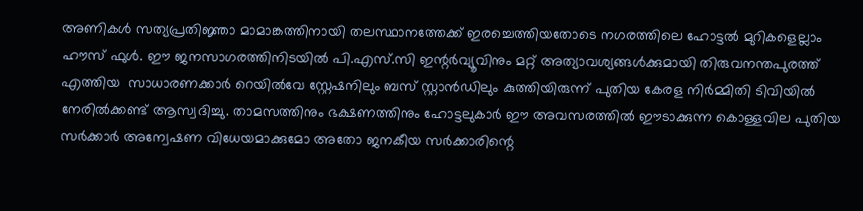അണികൾ സത്യപ്രതിജ്ഞാ മാമാങ്കത്തിനായി തലസ്ഥാനത്തേക്ക് ഇരച്ചെത്തിയതോടെ നഗരത്തിലെ ഹോട്ടൽ മുറികളെല്ലാം ഹൗസ് ഫുൾ. ഈ ജനസാഗരത്തിനിടയിൽ പി.എസ്.സി ഇന്റർവ്യൂവിനും മറ്റ് അത്യാവശ്യങ്ങൾക്കുമായി തിരുവനന്തപുരത്ത് എത്തിയ  സാധാരണക്കാർ റെയിൽവേ സ്റ്റേഷനിലും ബസ് സ്റ്റാൻഡിലും കുത്തിയിരുന്ന് പുതിയ കേരള നിർമ്മിതി ടിവിയിൽ നേരിൽക്കണ്ട് ആസ്വദിച്ചു. താമസത്തിനും ഭക്ഷണത്തിനും ഹോട്ടലുകാർ ഈ അവസരത്തിൽ ഈടാക്കുന്ന കൊള്ളവില പുതിയ സർക്കാർ അന്വേഷണ വിധേയമാക്കുമോ അതോ ജനകീയ സർക്കാരിന്റെ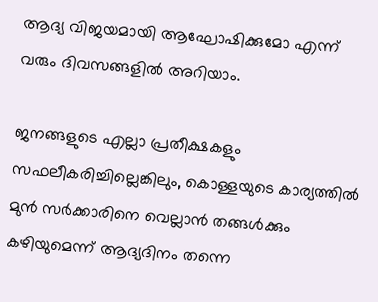ആദ്യ വിജയമായി ആഘോഷിക്കുമോ എന്ന് വരും ദിവസങ്ങളിൽ അറിയാം.

ജനങ്ങളുടെ എല്ലാ പ്രതീക്ഷകളും സഫലീകരിച്ചില്ലെങ്കിലും, കൊള്ളയുടെ കാര്യത്തിൽ മുൻ സർക്കാരിനെ വെല്ലാൻ തങ്ങൾക്കും കഴിയുമെന്ന് ആദ്യദിനം തന്നെ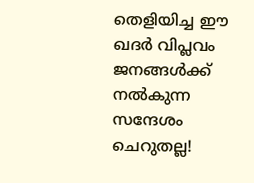തെളിയിച്ച ഈ ഖദർ വിപ്ലവം ജനങ്ങൾക്ക് നൽകുന്ന സന്ദേശം ചെറുതല്ല!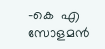-കെ  എ സോളമൻ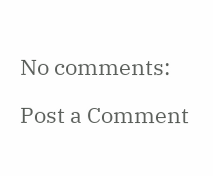No comments:

Post a Comment